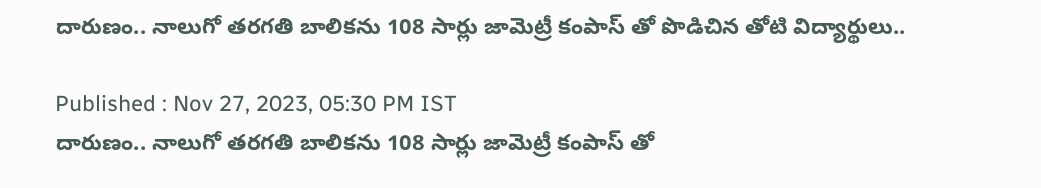దారుణం.. నాలుగో తరగతి బాలికను 108 సార్లు జామెట్రీ కంపాస్ తో పొడిచిన తోటి విద్యార్థులు..

Published : Nov 27, 2023, 05:30 PM IST
దారుణం.. నాలుగో తరగతి బాలికను 108 సార్లు జామెట్రీ కంపాస్ తో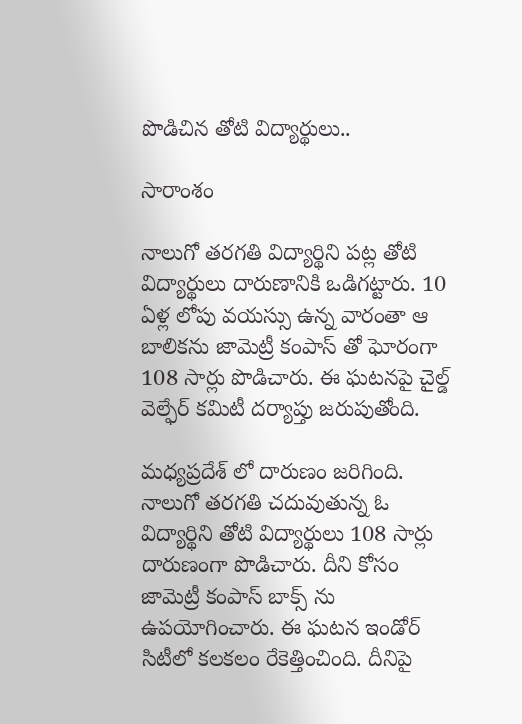పొడిచిన తోటి విద్యార్థులు..

సారాంశం

నాలుగో తరగతి విద్యార్థిని పట్ల తోటి విద్యార్థులు దారుణానికి ఒడిగట్టారు. 10 ఏళ్ల లోపు వయస్సు ఉన్న వారంతా ఆ బాలికను జామెట్రీ కంపాస్ తో ఘోరంగా 108 సార్లు పొడిచారు. ఈ ఘటనపై చైల్డ్ వెల్ఫేర్ కమిటీ దర్యాప్తు జరుపుతోంది.

మధ్యప్రదేశ్ లో దారుణం జరిగింది. నాలుగో తరగతి చదువుతున్న ఓ విద్యార్థిని తోటి విద్యార్థులు 108 సార్లు దారుణంగా పొడిచారు. దీని కోసం జామెట్రీ కంపాస్ బాక్స్ ను ఉపయోగించారు. ఈ ఘటన ఇండోర్ సిటీలో కలకలం రేకెత్తించింది. దీనిపై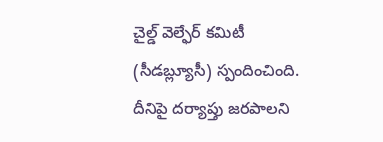చైల్డ్ వెల్ఫేర్ కమిటీ (సీడబ్ల్యూసీ) స్పందించింది. దీనిపై దర్యాప్తు జరపాలని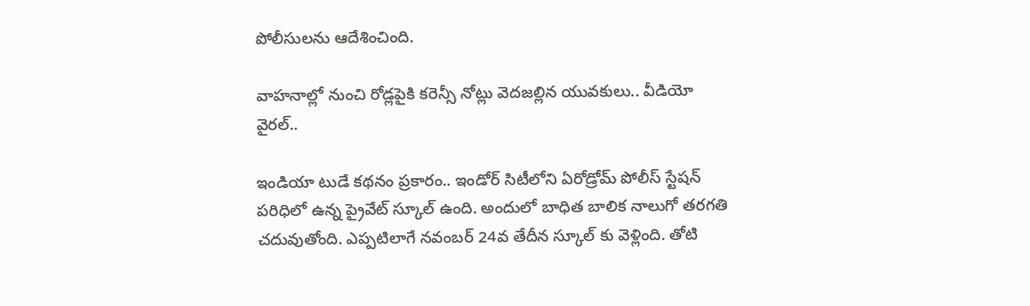పోలీసులను ఆదేశించింది.

వాహనాల్లో నుంచి రోడ్లపైకి కరెన్సీ నోట్లు వెదజల్లిన యువకులు.. వీడియో వైరల్..

ఇండియా టుడే కథనం ప్రకారం.. ఇండోర్ సిటీలోని ఏరోడ్రోమ్ పోలీస్ స్టేషన్ పరిధిలో ఉన్న ప్రైవేట్ స్కూల్ ఉంది. అందులో బాధిత బాలిక నాలుగో తరగతి చదువుతోంది. ఎప్పటిలాగే నవంబర్ 24వ తేదీన స్కూల్ కు వెళ్లింది. తోటి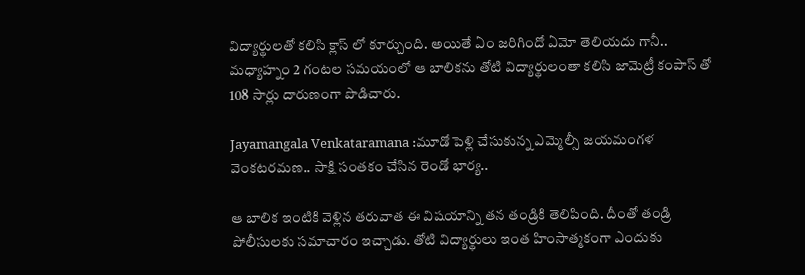విద్యార్థులతో కలిసి క్లాస్ లో కూర్చుంది. అయితే ఏం జరిగిందో ఏమో తెలియదు గానీ.. మధ్యాహ్నం 2 గంటల సమయంలో ఆ బాలికను తోటి విద్యార్థులంతా కలిసి జామెట్రీ కంపాస్ తో 108 సార్లు దారుణంగా పొడిచారు.

Jayamangala Venkataramana :మూడో పెళ్లి చేసుకున్న ఎమ్మెల్సీ జయమంగళ వెంకటరమణ.. సాక్షి సంతకం చేసిన రెండో భార్య..

ఆ బాలిక ఇంటికి వెళ్లిన తరువాత ఈ విషయాన్ని తన తండ్రికి తెలిపింది. దీంతో తండ్రి పోలీసులకు సమాచారం ఇచ్చాడు. తోటి విద్యార్థులు ఇంత హింసాత్మకంగా ఎందుకు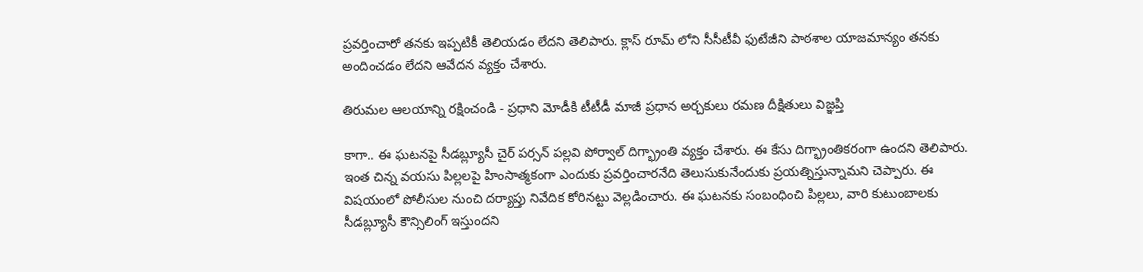ప్రవర్తించారో తనకు ఇప్పటికీ తెలియడం లేదని తెలిపారు. క్లాస్ రూమ్ లోని సీసీటీవీ ఫుటేజీని పాఠశాల యాజమాన్యం తనకు అందించడం లేదని ఆవేదన వ్యక్తం చేశారు.

తిరుమల ఆలయాన్ని రక్షించండి - ప్రధాని మోడీకి టీటీడీ మాజీ ప్రధాన అర్చకులు రమణ దీక్షితులు విజ్ఞప్తి

కాగా.. ఈ ఘటనపై సీడబ్ల్యూసీ చైర్ పర్సన్ పల్లవి పోర్వాల్ దిగ్భ్రాంతి వ్యక్తం చేశారు. ఈ కేసు దిగ్భ్రాంతికరంగా ఉందని తెలిపారు. ఇంత చిన్న వయసు పిల్లలపై హింసాత్మకంగా ఎందుకు ప్రవర్తించారనేది తెలుసుకునేందుకు ప్రయత్నిస్తున్నామని చెప్పారు. ఈ విషయంలో పోలీసుల నుంచి దర్యాప్తు నివేదిక కోరినట్టు వెల్లడించారు. ఈ ఘటనకు సంబంధించి పిల్లలు, వారి కుటుంబాలకు సీడబ్ల్యూసీ కౌన్సిలింగ్ ఇస్తుందని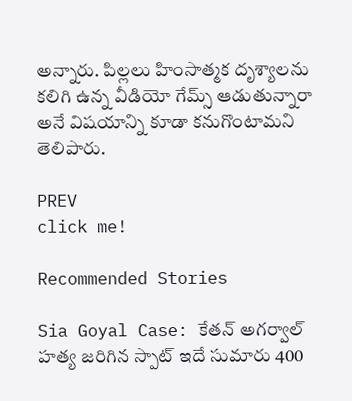అన్నారు. పిల్లలు హింసాత్మక దృశ్యాలను కలిగి ఉన్న వీడియో గేమ్స్ ఆడుతున్నారా అనే విషయాన్ని కూడా కనుగొంటామని తెలిపారు.

PREV
click me!

Recommended Stories

Sia Goyal Case: కేతన్ అగర్వాల్ హత్య జరిగిన స్పాట్ ఇదే సుమారు 400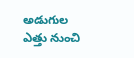అడుగుల ఎత్తు నుంచి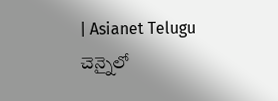| Asianet Telugu
చెన్నైలో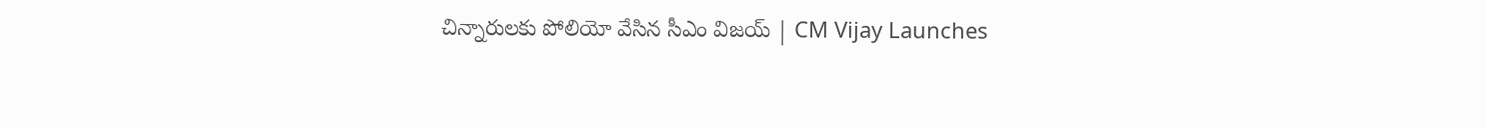చిన్నారులకు పోలియో వేసిన సీఎం విజయ్ | CM Vijay Launches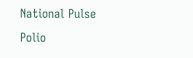National Pulse Polio